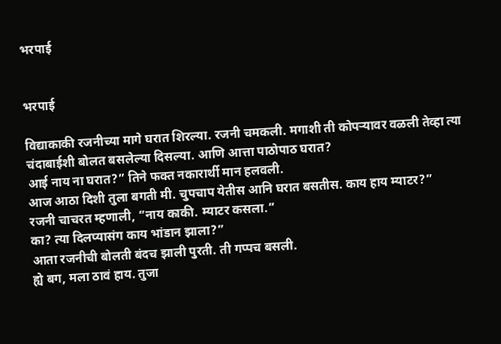भरपाई


भरपाई

विद्याकाकी रजनीच्या मागे घरात शिरल्या. रजनी चमकली. मगाशी ती कोपऱ्यावर वळली तेव्हा त्या चंदाबाईशी बोलत बसलेल्या दिसल्या. आणि आत्ता पाठोपाठ घरात?
आई नाय ना घरात?” तिने फक्त नकारार्थी मान हलवली.
आज आठा दिशी तुला बगती मी. चुपचाप येतीस आनि घरात बसतीस. काय हाय म्याटर?”
रजनी चाचरत म्हणाली, “नाय काकी. म्याटर कसला.”
का? त्या दिलप्यासंग काय भांडान झाला?”
आता रजनीची बोलती बंदच झाली पुरती. ती गप्पच बसली.
ह्ये बग, मला ठावं हाय. तुजा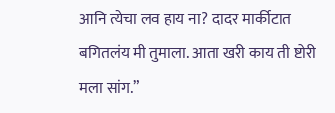आनि त्येचा लव हाय ना? दादर मार्कीटात बगितलंय मी तुमाला. आता खरी काय ती ष्टोरी मला सांग.”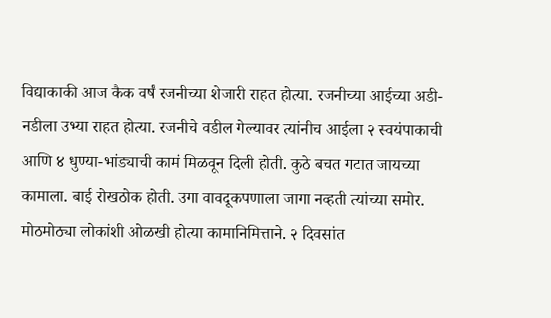विद्याकाकी आज कैक वर्षं रजनीच्या शेजारी राहत होत्या. रजनीच्या आईच्या अडी-नडीला उभ्या राहत होत्या. रजनीचे वडील गेल्यावर त्यांनीच आईला २ स्वयंपाकाची आणि ४ धुण्या-भांड्याची कामं मिळवून दिली होती. कुठे बचत गटात जायच्या कामाला. बाई रोखठोक होती. उगा वावदूकपणाला जागा नव्हती त्यांच्या समोर. मोठमोठ्या लोकांशी ओळखी होत्या कामानिमित्ताने. २ दिवसांत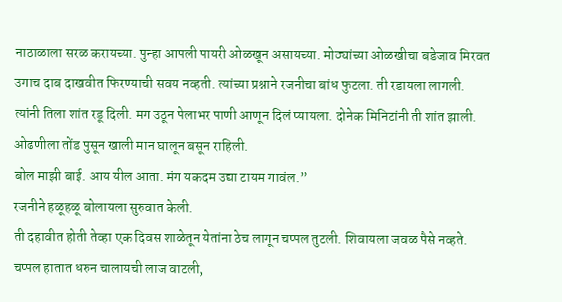नाठाळाला सरळ करायच्या. पुन्हा आपली पायरी ओळखून असायच्या. मोठ्यांच्या ओळखीचा बडेजाव मिरवत उगाच दाब दाखवीत फिरण्याची सवय नव्हती. त्यांच्या प्रश्नाने रजनीचा बांध फुटला. ती रडायला लागली. त्यांनी तिला शांत रडू दिली. मग उठून पेलाभर पाणी आणून दिलं प्यायला. दोनेक मिनिटांनी ती शांत झाली. ओढणीला तोंड पुसून खाली मान घालून बसून राहिली.
बोल माझी बाई. आय यील आता. मंग यकदम उद्या टायम गावंल.”
रजनीने हळूहळू बोलायला सुरुवात केली.
ती दहावीत होती तेव्हा एक दिवस शाळेतून येतांना ठेच लागून चप्पल तुटली. शिवायला जवळ पैसे नव्हते. चप्पल हातात धरुन चालायची लाज वाटली,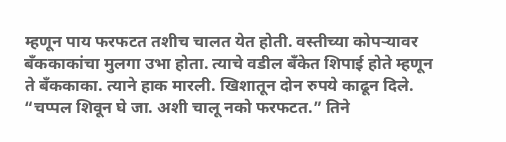म्हणून पाय फरफटत तशीच चालत येत होती. वस्तीच्या कोपऱ्यावर बँककाकांचा मुलगा उभा होता. त्याचे वडील बँकेत शिपाई होते म्हणून ते बँककाका. त्याने हाक मारली. खिशातून दोन रुपये काढून दिले. “चप्पल शिवून घे जा. अशी चालू नको फरफटत.” तिने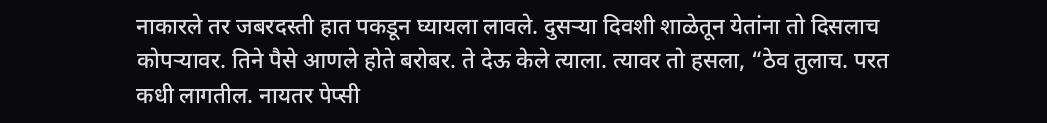नाकारले तर जबरदस्ती हात पकडून घ्यायला लावले. दुसऱ्या दिवशी शाळेतून येतांना तो दिसलाच कोपऱ्यावर. तिने पैसे आणले होते बरोबर. ते देऊ केले त्याला. त्यावर तो हसला, “ठेव तुलाच. परत कधी लागतील. नायतर पेप्सी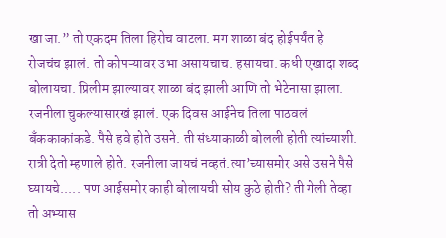खा जा.” तो एकदम तिला हिरोच वाटला. मग शाळा बंद होईपर्यंत हे रोजचंच झालं. तो कोपऱ्यावर उभा असायचाच. हसायचा. कधी एखादा शब्द बोलायचा. प्रिलीम झाल्यावर शाळा बंद झाली आणि तो भेटेनासा झाला. रजनीला चुकल्यासारखं झालं. एक दिवस आईनेच तिला पाठवलं बँककाकांकडे. पैसे हवे होते उसने. ती संध्याकाळी बोलली होती त्यांच्याशी. रात्री देतो म्हणाले होते. रजनीला जायचं नव्हतं.त्या’च्यासमोर असे उसने पैसे घ्यायचे..... पण आईसमोर काही बोलायची सोय कुठे होती? ती गेली तेव्हा तो अभ्यास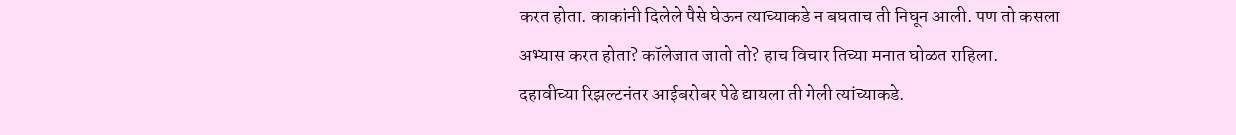करत होता. काकांनी दिलेले पैसे घेऊन त्याच्याकडे न बघताच ती निघून आली. पण तो कसला अभ्यास करत होता? कॉलेजात जातो तो? हाच विचार तिच्या मनात घोळत राहिला.
दहावीच्या रिझल्टनंतर आईबरोबर पेढे द्यायला ती गेली त्यांच्याकडे.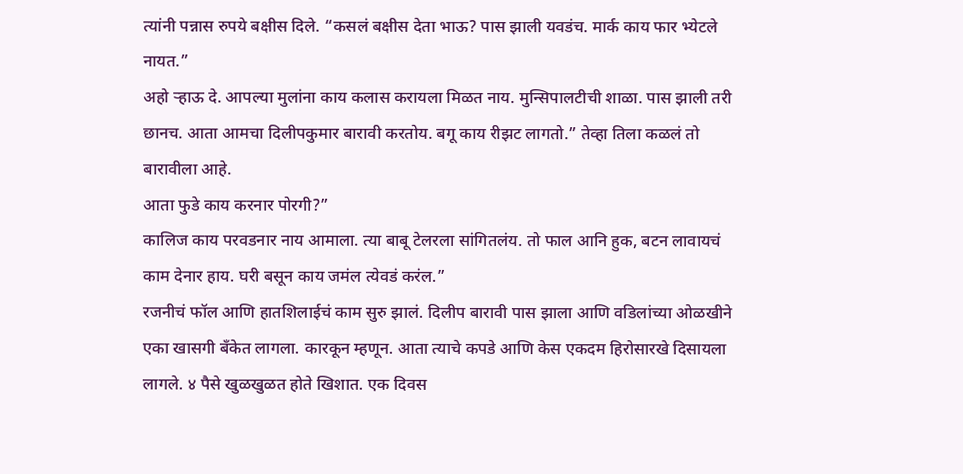त्यांनी पन्नास रुपये बक्षीस दिले. “कसलं बक्षीस देता भाऊ? पास झाली यवडंच. मार्क काय फार भ्येटले नायत.”
अहो र्‍हाऊ दे. आपल्या मुलांना काय कलास करायला मिळत नाय. मुन्सिपालटीची शाळा. पास झाली तरी छानच. आता आमचा दिलीपकुमार बारावी करतोय. बगू काय रीझट लागतो.” तेव्हा तिला कळलं तो बारावीला आहे.
आता फुडे काय करनार पोरगी?”
कालिज काय परवडनार नाय आमाला. त्या बाबू टेलरला सांगितलंय. तो फाल आनि हुक, बटन लावायचं काम देनार हाय. घरी बसून काय जमंल त्येवडं करंल.”
रजनीचं फॉल आणि हातशिलाईचं काम सुरु झालं. दिलीप बारावी पास झाला आणि वडिलांच्या ओळखीने एका खासगी बँकेत लागला. कारकून म्हणून. आता त्याचे कपडे आणि केस एकदम हिरोसारखे दिसायला लागले. ४ पैसे खुळखुळत होते खिशात. एक दिवस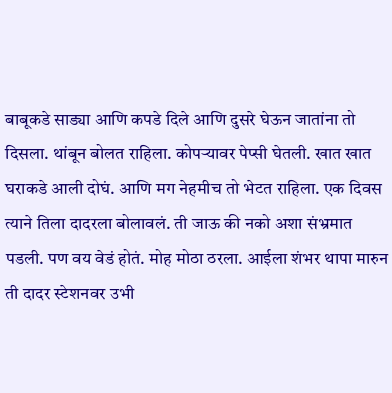बाबूकडे साड्या आणि कपडे दिले आणि दुसरे घेऊन जातांना तो दिसला. थांबून बोलत राहिला. कोपऱ्यावर पेप्सी घेतली. खात खात घराकडे आली दोघं. आणि मग नेहमीच तो भेटत राहिला. एक दिवस त्याने तिला दादरला बोलावलं. ती जाऊ की नको अशा संभ्रमात पडली. पण वय वेडं होतं. मोह मोठा ठरला. आईला शंभर थापा मारुन ती दादर स्टेशनवर उभी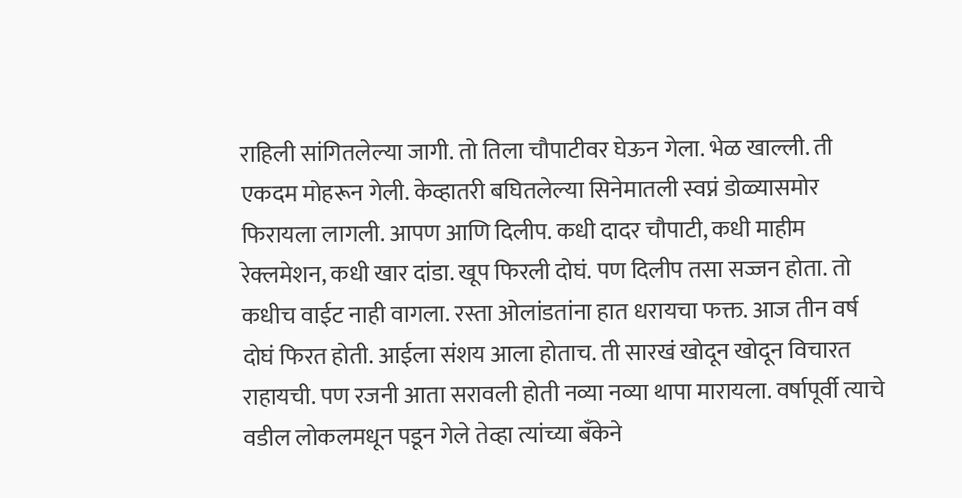राहिली सांगितलेल्या जागी. तो तिला चौपाटीवर घेऊन गेला. भेळ खाल्ली. ती एकदम मोहरून गेली. केव्हातरी बघितलेल्या सिनेमातली स्वप्नं डोळ्यासमोर फिरायला लागली. आपण आणि दिलीप. कधी दादर चौपाटी, कधी माहीम रेक्लमेशन, कधी खार दांडा. खूप फिरली दोघं. पण दिलीप तसा सज्जन होता. तो कधीच वाईट नाही वागला. रस्ता ओलांडतांना हात धरायचा फक्त. आज तीन वर्ष दोघं फिरत होती. आईला संशय आला होताच. ती सारखं खोदून खोदून विचारत राहायची. पण रजनी आता सरावली होती नव्या नव्या थापा मारायला. वर्षापूर्वी त्याचे वडील लोकलमधून पडून गेले तेव्हा त्यांच्या बँकेने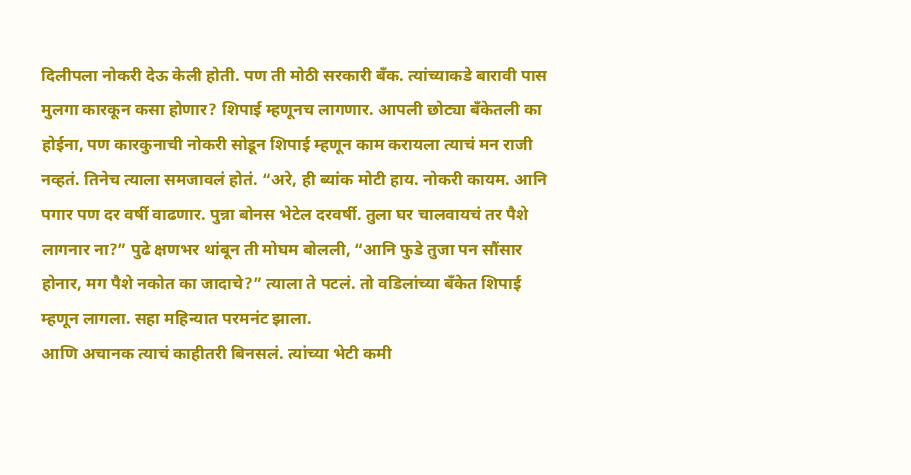दिलीपला नोकरी देऊ केली होती. पण ती मोठी सरकारी बँक. त्यांच्याकडे बारावी पास मुलगा कारकून कसा होणार? शिपाई म्हणूनच लागणार. आपली छोट्या बँकेतली का होईना, पण कारकुनाची नोकरी सोडून शिपाई म्हणून काम करायला त्याचं मन राजी नव्हतं. तिनेच त्याला समजावलं होतं. “अरे, ही ब्यांक मोटी हाय. नोकरी कायम. आनि पगार पण दर वर्षी वाढणार. पुन्ना बोनस भेटेल दरवर्षी. तुला घर चालवायचं तर पैशे लागनार ना?” पुढे क्षणभर थांबून ती मोघम बोलली, “आनि फुडे तुजा पन सौंसार होनार, मग पैशे नकोत का जादाचे?” त्याला ते पटलं. तो वडिलांच्या बँकेत शिपाई म्हणून लागला. सहा महिन्यात परमनंट झाला.
आणि अचानक त्याचं काहीतरी बिनसलं. त्यांच्या भेटी कमी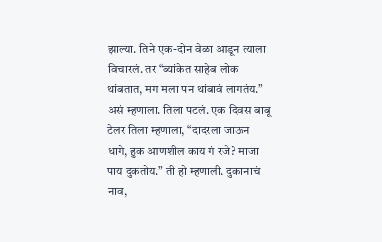झाल्या. तिने एक-दोन वेळा आडून त्याला विचारलं. तर “ब्यांकेत साहेब लोक थांबतात, मग मला पन थांबावं लागतंय.” असं म्हणाला. तिला पटलं. एक दिवस बाबू टेलर तिला म्हणाला, “दादरला जाऊन धागे, हुक आणशील काय गं रजे? माजा पाय दुकतोय.” ती हो म्हणाली. दुकानाचं नाव,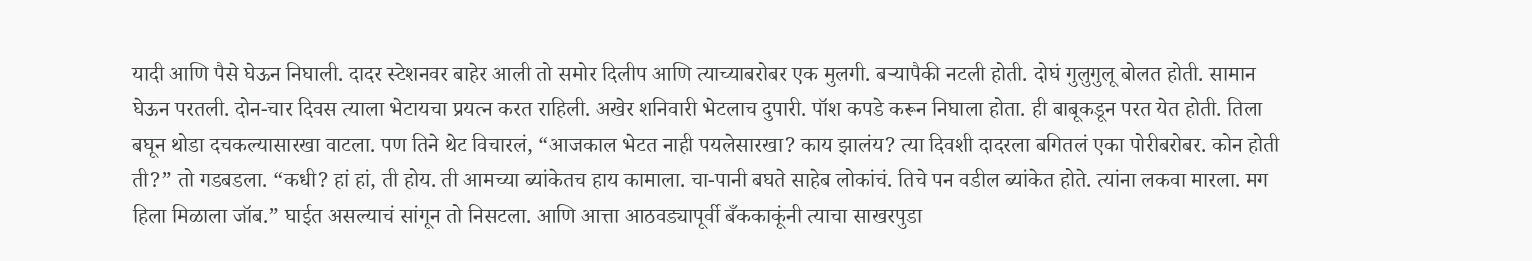यादी आणि पैसे घेऊन निघाली. दादर स्टेशनवर बाहेर आली तो समोर दिलीप आणि त्याच्याबरोबर एक मुलगी. बऱ्यापैकी नटली होती. दोघं गुलुगुलू बोलत होती. सामान घेऊन परतली. दोन-चार दिवस त्याला भेटायचा प्रयत्न करत राहिली. अखेर शनिवारी भेटलाच दुपारी. पॉश कपडे करून निघाला होता. ही बाबूकडून परत येत होती. तिला बघून थोडा दचकल्यासारखा वाटला. पण तिने थेट विचारलं, “आजकाल भेटत नाही पयलेसारखा? काय झालंय? त्या दिवशी दादरला बगितलं एका पोरीबरोबर. कोन होती ती?” तो गडबडला. “कधी? हां हां, ती होय. ती आमच्या ब्यांकेतच हाय कामाला. चा-पानी बघते साहेब लोकांचं. तिचे पन वडील ब्यांकेत होते. त्यांना लकवा मारला. मग हिला मिळाला जॉब.” घाईत असल्याचं सांगून तो निसटला. आणि आत्ता आठवड्यापूर्वी बँककाकूंनी त्याचा साखरपुडा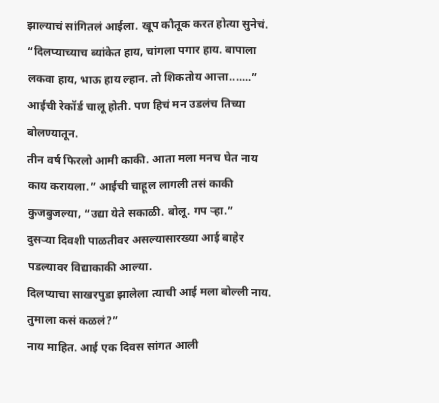झाल्याचं सांगितलं आईला. खूप कौतूक करत होत्या सुनेचं. “दिलप्याच्याच ब्यांकेत हाय, चांगला पगार हाय. बापाला लकवा हाय, भाऊ हाय ल्हान. तो शिकतोय आत्ता.......” आईची रेकॉर्ड चालू होती. पण हिचं मन उडलंच तिच्या बोलण्यातून.
तीन वर्ष फिरलो आमी काकी. आता मला मनच घेत नाय काय करायला.” आईची चाहूल लागली तसं काकी कुजबुजल्या, “उद्या येते सकाळी. बोलू. गप ऱ्हा.”
दुसऱ्या दिवशी पाळतीवर असल्यासारख्या आई बाहेर पडल्यावर विद्याकाकी आल्या.
दिलप्याचा साखरपुडा झालेला त्याची आई मला बोल्ली नाय. तुमाला कसं कळलं?”
नाय माहित. आई एक दिवस सांगत आली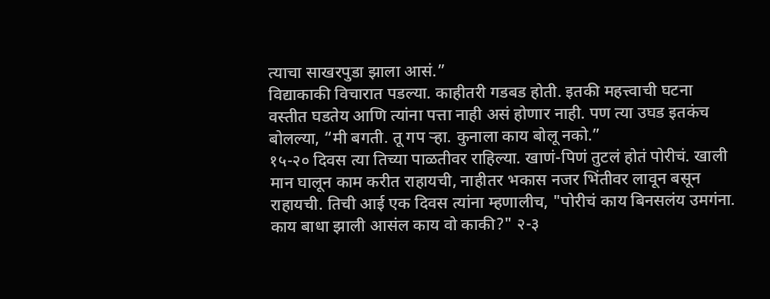त्याचा साखरपुडा झाला आसं.”
विद्याकाकी विचारात पडल्या. काहीतरी गडबड होती. इतकी महत्त्वाची घटना वस्तीत घडतेय आणि त्यांना पत्ता नाही असं होणार नाही. पण त्या उघड इतकंच बोलल्या, “मी बगती. तू गप ऱ्हा. कुनाला काय बोलू नको.”
१५-२० दिवस त्या तिच्या पाळतीवर राहिल्या. खाणं-पिणं तुटलं होतं पोरीचं. खाली मान घालून काम करीत राहायची, नाहीतर भकास नजर भिंतीवर लावून बसून राहायची. तिची आई एक दिवस त्यांना म्हणालीच, "पोरीचं काय बिनसलंय उमगंना. काय बाधा झाली आसंल काय वो काकी?" २-३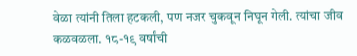वेळा त्यांनी तिला हटकली, पण नजर चुकवून निघून गेली. त्यांचा जीव कळवळला. १८-१९ वर्षांची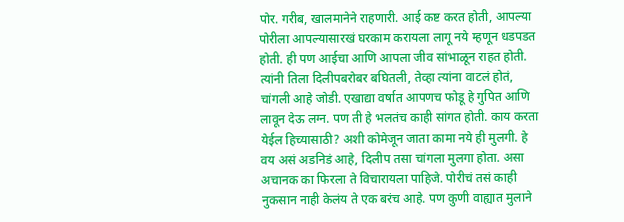पोर. गरीब, खालमानेने राहणारी. आई कष्ट करत होती, आपल्या पोरीला आपल्यासारखं घरकाम करायला लागू नये म्हणून धडपडत होती. ही पण आईचा आणि आपला जीव सांभाळून राहत होती. त्यांनी तिला दिलीपबरोबर बघितली, तेव्हा त्यांना वाटलं होतं, चांगली आहे जोडी. एखाद्या वर्षात आपणच फोडू हे गुपित आणि लावून देऊ लग्न. पण ती हे भलतंच काही सांगत होती. काय करता येईल हिच्यासाठी? अशी कोमेजून जाता कामा नये ही मुलगी. हे वय असं अडनिडं आहे, दिलीप तसा चांगला मुलगा होता. असा अचानक का फिरला ते विचारायला पाहिजे. पोरीचं तसं काही नुकसान नाही केलंय ते एक बरंच आहे. पण कुणी वाह्यात मुलाने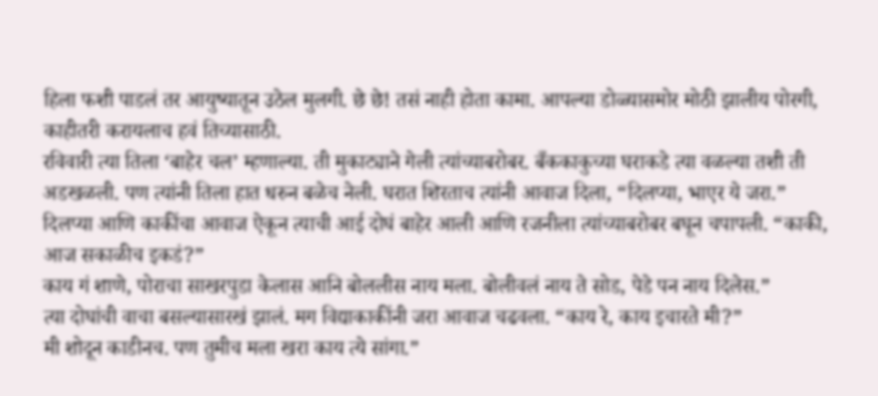हिला फशी पाडलं तर आयुष्यातून उठेल मुलगी. छे छे! तसं नाही होता कामा. आपल्या डोळ्यासमोर मोठी झालीय पोरगी, काहीतरी करायलाच हवं तिच्यासाठी.
रविवारी त्या तिला ‘बाहेर चल’ म्हणाल्या. ती मुकाट्याने गेली त्यांच्याबरोबर. बँककाकुच्या घराकडे त्या वळल्या तशी ती अडखळली. पण त्यांनी तिला हात धरुन बळेच नेली. घरात शिरताच त्यांनी आवाज दिला, “दिलप्या, भाएर ये जरा.”
दिलप्या आणि काकींचा आवाज ऐकून त्याची आई दोघं बाहेर आली आणि रजनीला त्यांच्याबरोबर बघून चपापली. “काकी, आज सकाळीच इकडं?”
काय गं शाणे, पोराचा साखरपुडा केलास आनि बोललीस नाय मला. बोलीवलं नाय ते सोड, पेडे पन नाय दिलेस.”
त्या दोघांची वाचा बसल्यासारखं झालं. मग विद्याकाकींनी जरा आवाज चढवला. “काय रे, काय इचारते मी?”
मी शोदून काडीनच. पण तुमीच मला खरा काय त्ये सांगा.”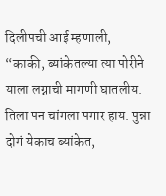दिलीपची आई म्हणाली, “काकी, ब्यांकेतल्या त्या पोरीने याला लग्नाची मागणी घातलीय. तिला पन चांगला पगार हाय. पुन्ना दोगं येकाच ब्यांकेत,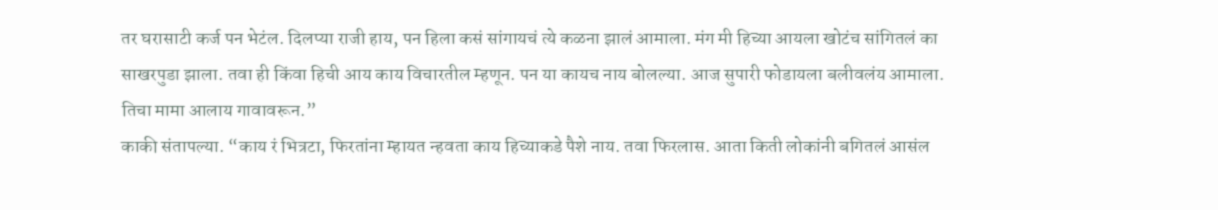तर घरासाटी कर्ज पन भेटंल. दिलप्या राजी हाय, पन हिला कसं सांगायचं त्ये कळना झालं आमाला. मंग मी हिच्या आयला खोटंच सांगितलं का साखरपुडा झाला. तवा ही किंवा हिची आय काय विचारतील म्हणून. पन या कायच नाय बोलल्या. आज सुपारी फोडायला बलीवलंय आमाला. तिचा मामा आलाय गावावरून.”
काकी संतापल्या. “काय रं भित्रटा, फिरतांना म्हायत न्हवता काय हिच्याकडे पैशे नाय. तवा फिरलास. आता किती लोकांनी बगितलं आसंल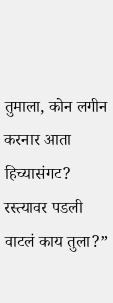तुमाला, कोन लगीन करनार आता हिच्यासंगट? रस्त्यावर पडली वाटलं काय तुला?”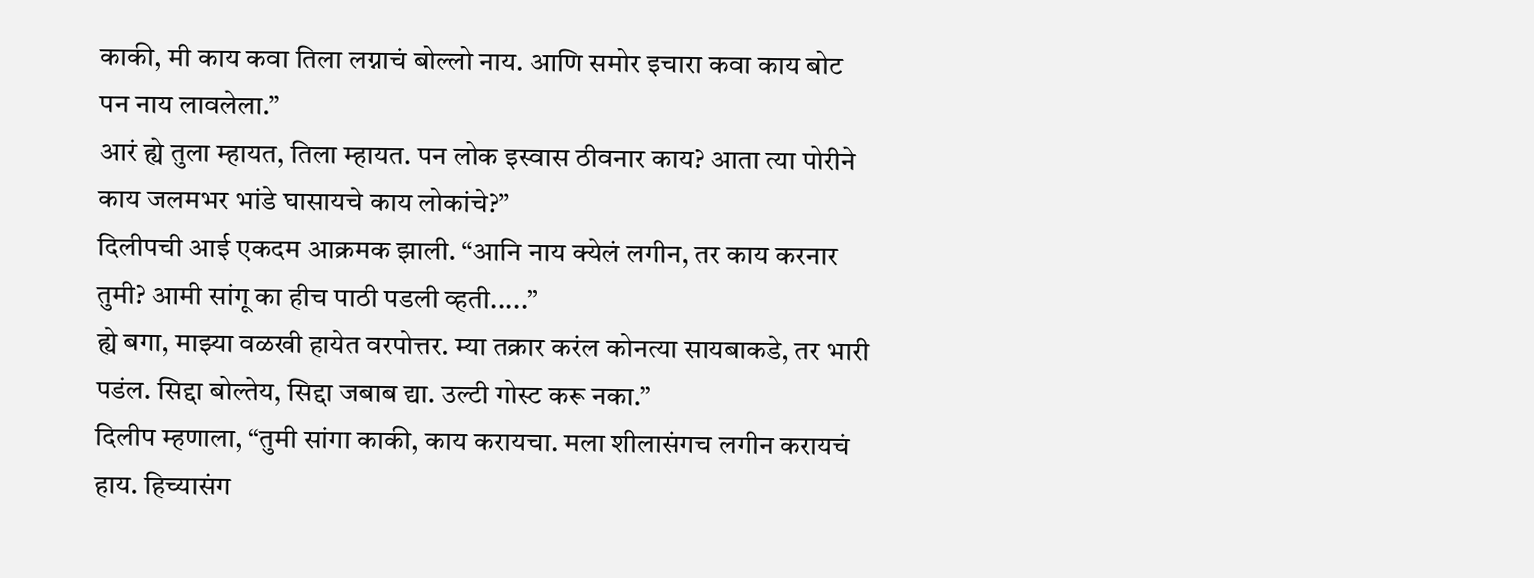काकी, मी काय कवा तिला लग्नाचं बोल्लो नाय. आणि समोर इचारा कवा काय बोट पन नाय लावलेला.”
आरं ह्ये तुला म्हायत, तिला म्हायत. पन लोक इस्वास ठीवनार काय? आता त्या पोरीने काय जलमभर भांडे घासायचे काय लोकांचे?”
दिलीपची आई एकदम आक्रमक झाली. “आनि नाय क्येलं लगीन, तर काय करनार तुमी? आमी सांगू का हीच पाठी पडली व्हती.....”
ह्ये बगा, माझ्या वळखी हायेत वरपोत्तर. म्या तक्रार करंल कोनत्या सायबाकडे, तर भारी पडंल. सिद्दा बोल्तेय, सिद्दा जबाब द्या. उल्टी गोस्ट करू नका.”
दिलीप म्हणाला, “तुमी सांगा काकी, काय करायचा. मला शीलासंगच लगीन करायचं हाय. हिच्यासंग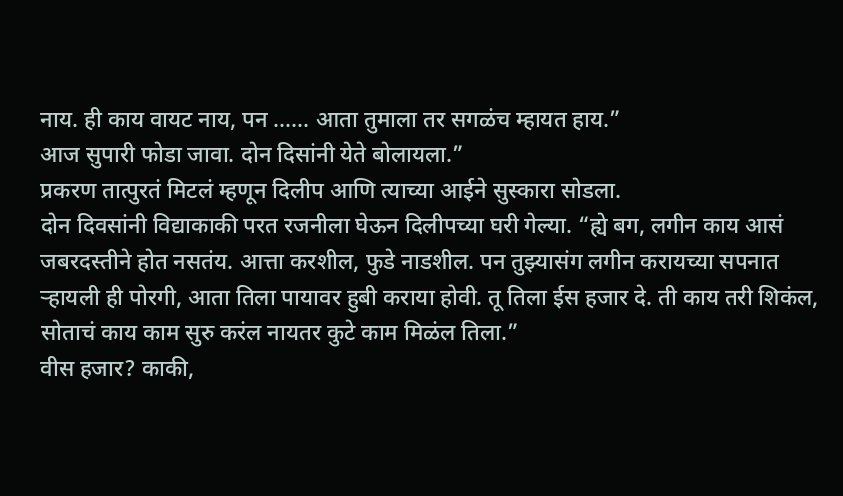नाय. ही काय वायट नाय, पन ...... आता तुमाला तर सगळंच म्हायत हाय.”
आज सुपारी फोडा जावा. दोन दिसांनी येते बोलायला.”
प्रकरण तात्पुरतं मिटलं म्हणून दिलीप आणि त्याच्या आईने सुस्कारा सोडला.
दोन दिवसांनी विद्याकाकी परत रजनीला घेऊन दिलीपच्या घरी गेल्या. “ह्ये बग, लगीन काय आसं जबरदस्तीने होत नसतंय. आत्ता करशील, फुडे नाडशील. पन तुझ्यासंग लगीन करायच्या सपनात ऱ्हायली ही पोरगी, आता तिला पायावर हुबी कराया होवी. तू तिला ईस हजार दे. ती काय तरी शिकंल, सोताचं काय काम सुरु करंल नायतर कुटे काम मिळंल तिला.”
वीस हजार? काकी,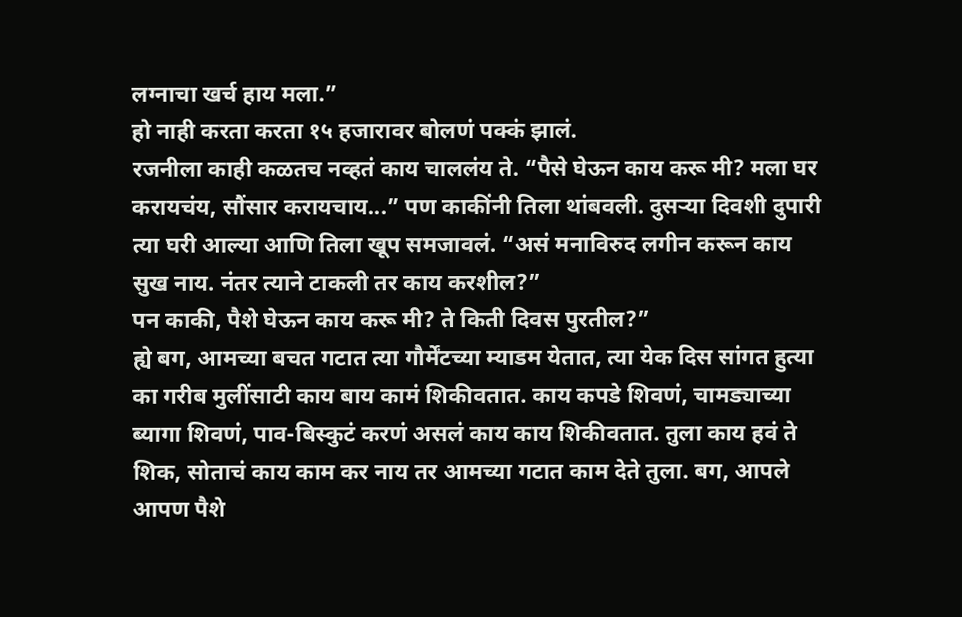लग्नाचा खर्च हाय मला.”
हो नाही करता करता १५ हजारावर बोलणं पक्कं झालं.
रजनीला काही कळतच नव्हतं काय चाललंय ते. “पैसे घेऊन काय करू मी? मला घर करायचंय, सौंसार करायचाय...” पण काकींनी तिला थांबवली. दुसऱ्या दिवशी दुपारी त्या घरी आल्या आणि तिला खूप समजावलं. “असं मनाविरुद लगीन करून काय सुख नाय. नंतर त्याने टाकली तर काय करशील?”
पन काकी, पैशे घेऊन काय करू मी? ते किती दिवस पुरतील?”
ह्ये बग, आमच्या बचत गटात त्या गौर्मेंटच्या म्याडम येतात, त्या येक दिस सांगत हुत्या का गरीब मुलींसाटी काय बाय कामं शिकीवतात. काय कपडे शिवणं, चामड्याच्या ब्यागा शिवणं, पाव-बिस्कुटं करणं असलं काय काय शिकीवतात. तुला काय हवं ते शिक, सोताचं काय काम कर नाय तर आमच्या गटात काम देते तुला. बग, आपले आपण पैशे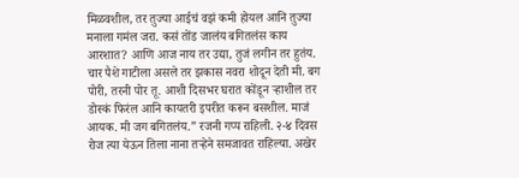मिळवशील, तर तुज्या आईचं वझं कमी होयल आनि तुज्या मनाला गमंल जरा. कसं तोंड जालंय बगितलंस काय आरशात? आणि आज नाय तर उद्या, तुजं लगीन तर हुतंय. चार पैशे गाटीला असले तर झकास नवरा शोदून देती मी. बग पोरी, तरनी पोर तू. आशी दिसभर घरात कोंडून ऱ्हाशील तर डोस्कं फिरंल आनि कायतरी इपरीत करून बसशील. माजं आयक. मी जग बगितलंय.” रजनी गप्प राहिली. २-४ दिवस रोज त्या येऊन तिला नाना तऱ्हेने समजावत राहिल्या. अखेर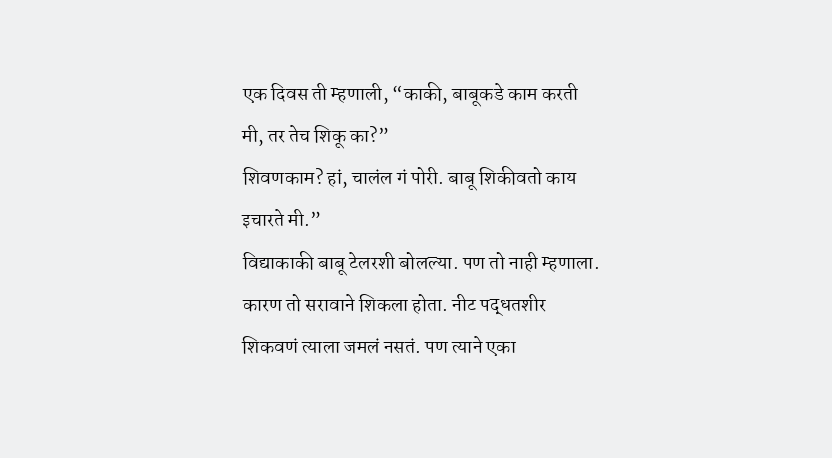एक दिवस ती म्हणाली, “काकी, बाबूकडे काम करती मी, तर तेच शिकू का?”
शिवणकाम? हां, चालंल गं पोरी. बाबू शिकीवतो काय इचारते मी.”
विद्याकाकी बाबू टेलरशी बोलल्या. पण तो नाही म्हणाला. कारण तो सरावाने शिकला होता. नीट पद्धतशीर शिकवणं त्याला जमलं नसतं. पण त्याने एका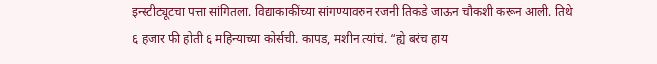इन्स्टीट्यूटचा पत्ता सांगितला. विद्याकाकींच्या सांगण्यावरुन रजनी तिकडे जाऊन चौकशी करून आली. तिथे ६ हजार फी होती ६ महिन्याच्या कोर्सची. कापड, मशीन त्यांचं. “ह्ये बरंच हाय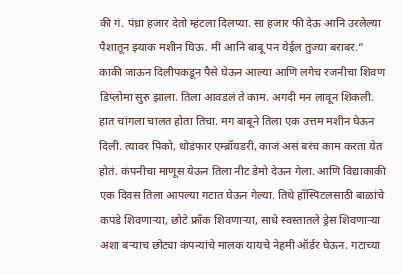की गं. पंध्रा हजार देतो म्हंटला दिलप्या. सा हजार फी देऊ आनि उरलेल्या पैशातून झ्याक मशीन घिऊ. मी आनि बाबू पन येईल तुज्या बराबर.”
काकी जाऊन दिलीपकडून पैसे घेऊन आल्या आणि लगेच रजनीचा शिवण डिप्लोमा सुरु झाला. तिला आवडलं ते काम. अगदी मन लावून शिकली. हात चांगला चालत होता तिचा. मग बाबूने तिला एक उत्तम मशीन घेऊन दिली. त्यावर पिको, थोडंफार एम्ब्रॉयडरी, काजं असं बरंच काम करता येत होतं. कंपनीचा माणूस येऊन तिला नीट डेमो देऊन गेला. आणि विद्याकाकी एक दिवस तिला आपल्या गटात घेऊन गेल्या. तिथे हॉस्पिटलसाठी बाळांचे कपडे शिवणाऱ्या, छोटे फ्रॉक शिवणाऱ्या, साधे स्वस्तातले ड्रेस शिवणाऱ्या अशा बऱ्याच छोट्या कंपन्यांचे मालक यायचे नेहमी ऑर्डर घेऊन. गटाच्या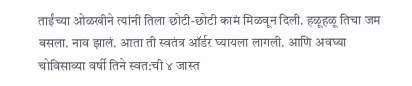ताईंच्या ओळखीने त्यांनी तिला छोटी-छोटी कामं मिळवून दिली. हळूहळू तिचा जम बसला. नाव झालं. आता ती स्वतंत्र ऑर्डर घ्यायला लागली. आणि अवघ्या चोविसाव्या वर्षी तिने स्वत:ची ४ जास्त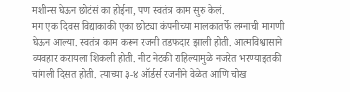मशीन्स घेऊन छोटंसं का होईना, पण स्वतंत्र काम सुरु केलं.
मग एक दिवस विद्याकाकी एका छोट्या कंपनीच्या मालकातर्फे लग्नाची मागणी घेऊन आल्या. स्वतंत्र काम करून रजनी तडफदार झाली होती. आत्मविश्वासाने व्यवहार करायला शिकली होती. नीट नेटकी राहिल्यामुळे नजरेत भरण्याइतकी चांगली दिसत होती. त्याच्या ३-४ ऑर्डर्स रजनीने वेळेत आणि चोख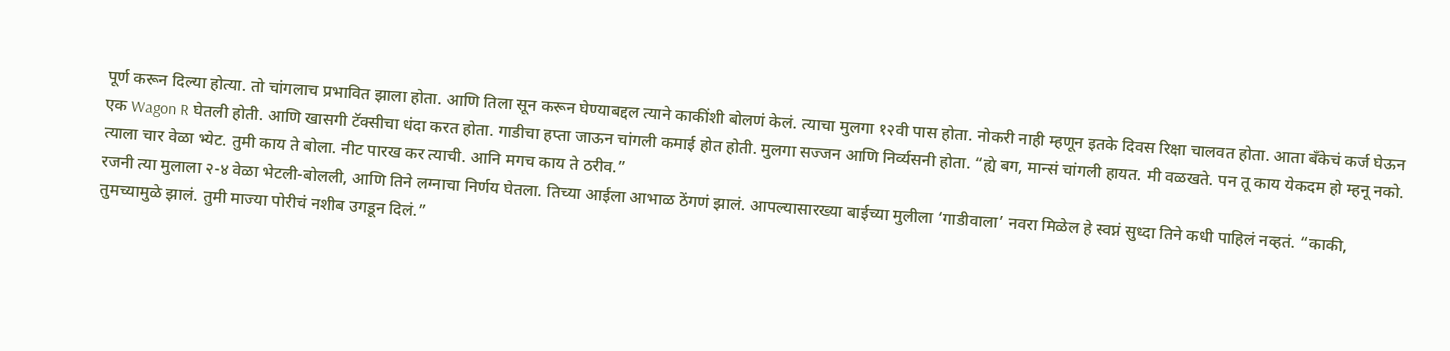पूर्ण करून दिल्या होत्या. तो चांगलाच प्रभावित झाला होता. आणि तिला सून करून घेण्याबद्दल त्याने काकींशी बोलणं केलं. त्याचा मुलगा १२वी पास होता. नोकरी नाही म्हणून इतके दिवस रिक्षा चालवत होता. आता बँकेचं कर्ज घेऊन एक Wagon R घेतली होती. आणि खासगी टॅक्सीचा धंदा करत होता. गाडीचा हप्ता जाऊन चांगली कमाई होत होती. मुलगा सज्जन आणि निर्व्यसनी होता. “ह्ये बग, मान्सं चांगली हायत. मी वळखते. पन तू काय येकदम हो म्हनू नको. त्याला चार वेळा भ्येट. तुमी काय ते बोला. नीट पारख कर त्याची. आनि मगच काय ते ठरीव.”
रजनी त्या मुलाला २-४ वेळा भेटली-बोलली, आणि तिने लग्नाचा निर्णय घेतला. तिच्या आईला आभाळ ठेंगणं झालं. आपल्यासारख्या बाईच्या मुलीला ‘गाडीवाला’ नवरा मिळेल हे स्वप्नं सुध्दा तिने कधी पाहिलं नव्हतं. “काकी, तुमच्यामुळे झालं. तुमी माज्या पोरीचं नशीब उगडून दिलं.”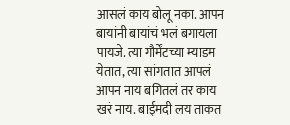आसलं काय बोलू नका. आपन बायांनी बायांचं भलं बगायला पायजे. त्या गौर्मेंटच्या म्याडम येतात, त्या सांगतात आपलं आपन नाय बगितलं तर काय खरं नाय. बाईमदी लय ताकत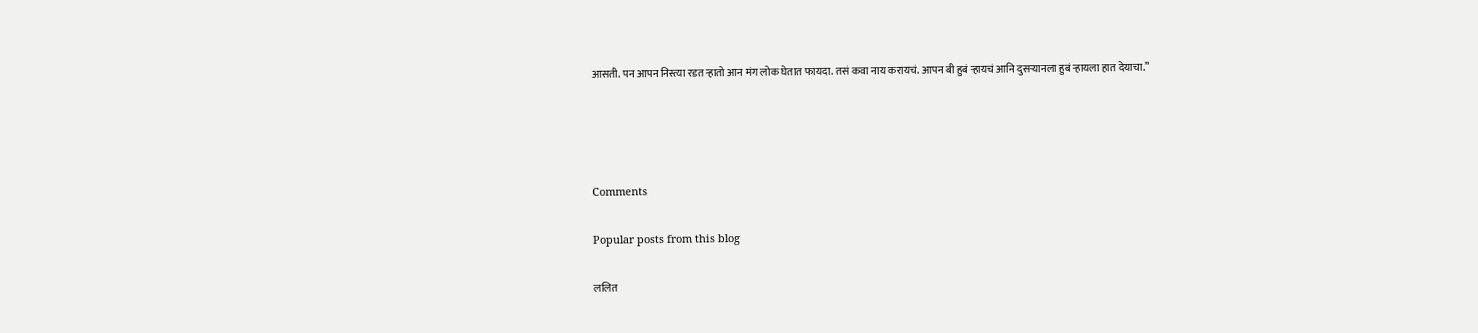आसती. पन आपन निस्त्या रडत ऱ्हातो आन मंग लोक घेतात फायदा. तसं कवा नाय करायचं. आपन बी हुबं ऱ्हायचं आनि दुसऱ्यानला हुबं ऱ्हायला हात देयाचा.”




Comments

Popular posts from this blog

ललित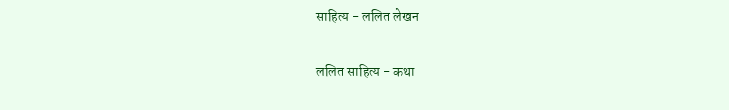साहित्य - ललित लेखन

ललित साहित्य - कथा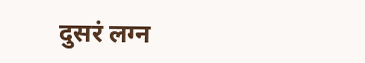दुसरं लग्न